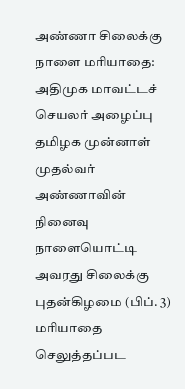அண்ணா சிலைக்கு நாளை மரியாதை: அதிமுக மாவட்டச் செயலர் அழைப்பு
தமிழக முன்னாள் முதல்வர் அண்ணாவின் நினைவு நாளையொட்டி அவரது சிலைக்கு புதன்கிழமை (பிப். 3) மரியாதை செலுத்தப்பட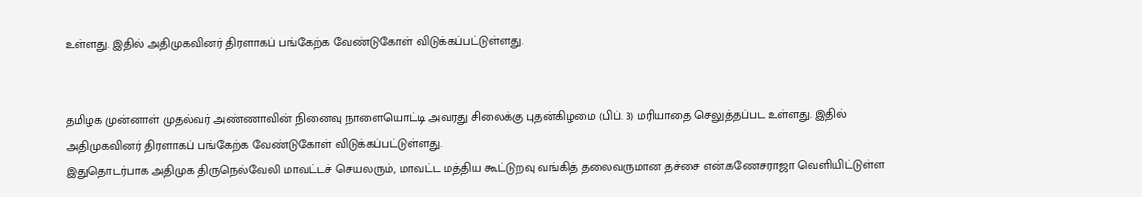உள்ளது. இதில் அதிமுகவினர் திரளாகப் பங்கேற்க வேண்டுகோள் விடுக்கப்பட்டுள்ளது.


தமிழக முன்னாள் முதல்வர் அண்ணாவின் நினைவு நாளையொட்டி அவரது சிலைக்கு புதன்கிழமை (பிப். 3) மரியாதை செலுத்தப்பட உள்ளது. இதில் அதிமுகவினர் திரளாகப் பங்கேற்க வேண்டுகோள் விடுக்கப்பட்டுள்ளது.
இதுதொடர்பாக அதிமுக திருநெல்வேலி மாவட்டச் செயலரும், மாவட்ட மத்திய கூட்டுறவு வங்கித் தலைவருமான தச்சை என்.கணேசராஜா வெளியிட்டுள்ள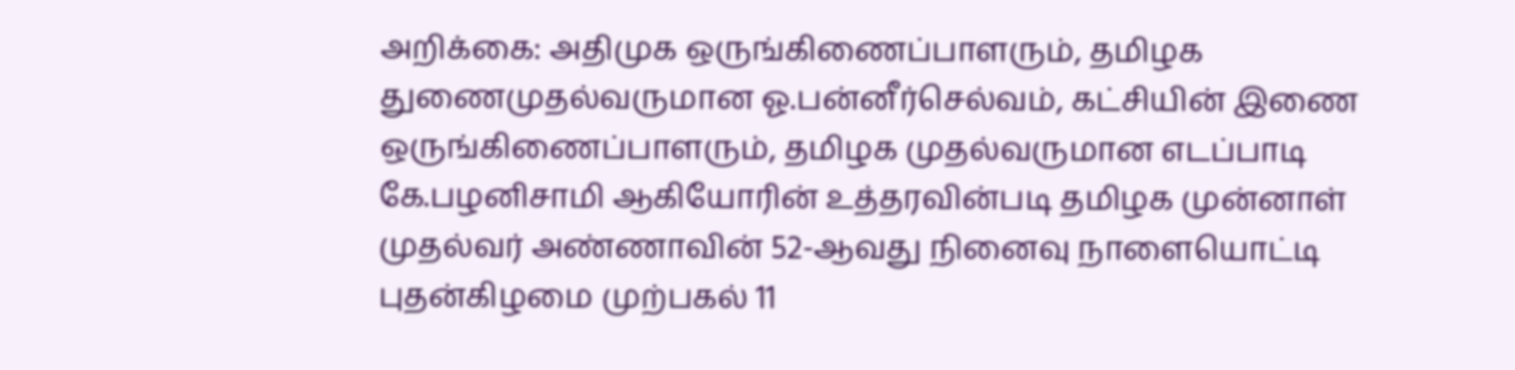அறிக்கை: அதிமுக ஒருங்கிணைப்பாளரும், தமிழக துணைமுதல்வருமான ஓ.பன்னீர்செல்வம், கட்சியின் இணை ஒருங்கிணைப்பாளரும், தமிழக முதல்வருமான எடப்பாடி கே.பழனிசாமி ஆகியோரின் உத்தரவின்படி தமிழக முன்னாள் முதல்வர் அண்ணாவின் 52-ஆவது நினைவு நாளையொட்டி புதன்கிழமை முற்பகல் 11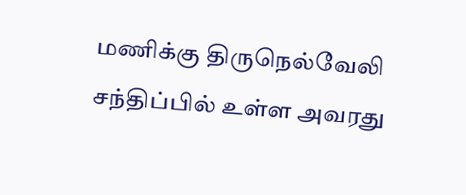மணிக்கு திருநெல்வேலி சந்திப்பில் உள்ள அவரது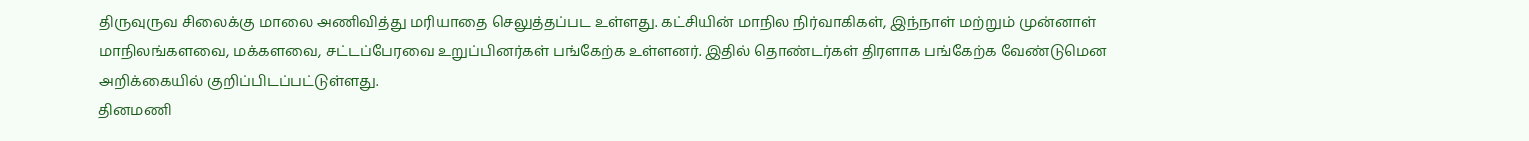திருவுருவ சிலைக்கு மாலை அணிவித்து மரியாதை செலுத்தப்பட உள்ளது. கட்சியின் மாநில நிர்வாகிகள், இந்நாள் மற்றும் முன்னாள் மாநிலங்களவை, மக்களவை, சட்டப்பேரவை உறுப்பினர்கள் பங்கேற்க உள்ளனர். இதில் தொண்டர்கள் திரளாக பங்கேற்க வேண்டுமென அறிக்கையில் குறிப்பிடப்பட்டுள்ளது.
தினமணி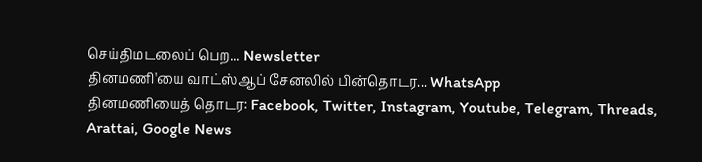செய்திமடலைப் பெற... Newsletter
தினமணி'யை வாட்ஸ்ஆப் சேனலில் பின்தொடர... WhatsApp
தினமணியைத் தொடர: Facebook, Twitter, Instagram, Youtube, Telegram, Threads, Arattai, Google News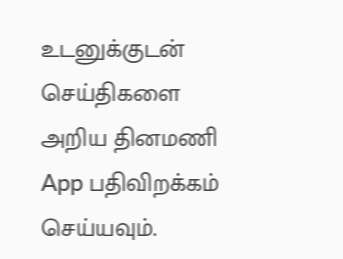உடனுக்குடன் செய்திகளை அறிய தினமணி App பதிவிறக்கம் செய்யவும்.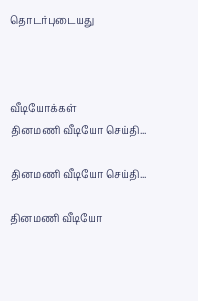தொடர்புடையது



வீடியோக்கள்
தினமணி வீடியோ செய்தி...

தினமணி வீடியோ செய்தி...

தினமணி வீடியோ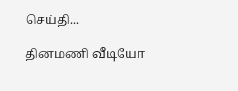செய்தி...

தினமணி வீடியோ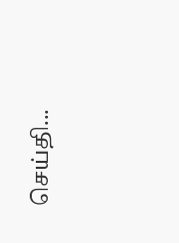செய்தி...